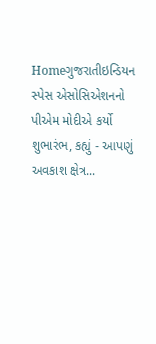Homeગુજરાતીઇન્ડિયન સ્પેસ એસોસિએશનનો પીએમ મોદીએ કર્યો શુભારંભ, કહ્યું - આપણું અવકાશ ક્ષેત્ર...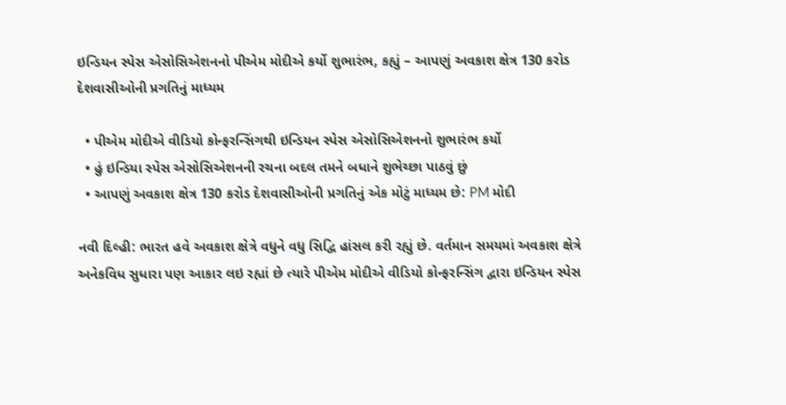ઇન્ડિયન સ્પેસ એસોસિએશનનો પીએમ મોદીએ કર્યો શુભારંભ, કહ્યું – આપણું અવકાશ ક્ષેત્ર 130 કરોડ દેશવાસીઓની પ્રગતિનું માધ્યમ

  • પીએમ મોદીએ વીડિયો કોન્ફરન્સિંગથી ઇન્ડિયન સ્પેસ એસોસિએશનનો શુભારંભ કર્યો
  • હું ઇન્ડિયા સ્પેસ એસોસિએશનની રચના બદલ તમને બધાને શુભેચ્છા પાઠવું છું
  • આપણું અવકાશ ક્ષેત્ર 130 કરોડ દેશવાસીઓની પ્રગતિનું એક મોટું માધ્યમ છે: PM મોદી

નવી દિલ્હી: ભારત હવે અવકાશ ક્ષેત્રે વધુને વધુ સિદ્વિ હાંસલ કરી રહ્યું છે. વર્તમાન સમયમાં અવકાશ ક્ષેત્રે અનેકવિધ સુધારા પણ આકાર લઇ રહ્યાં છે ત્યારે પીએમ મોદીએ વીડિયો કોન્ફરન્સિંગ દ્વારા ઇન્ડિયન સ્પેસ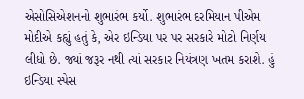એસોસિએશનનો શુભારંભ કર્યો. શુભારંભ દરમિયાન પીએમ મોદીએ કહ્યું હતું કે, એર ઇન્ડિયા પર પર સરકારે મોટો નિર્ણય લીધો છે. જ્યાં જરૂર નથી ત્યાં સરકાર નિયંત્રણ ખતમ કરાશે. હું ઇન્ડિયા સ્પેસ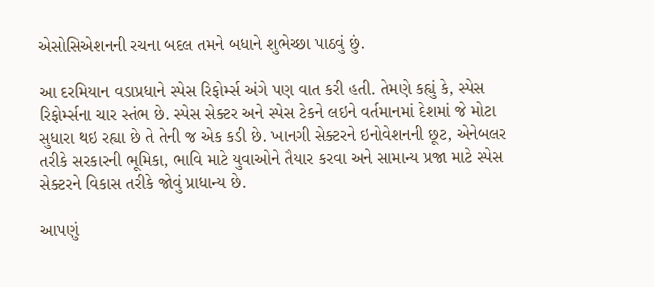એસોસિએશનની રચના બદલ તમને બધાને શુભેચ્છા પાઠવું છું.

આ દરમિયાન વડાપ્રધાને સ્પેસ રિફોર્મ્સ અંગે પણ વાત કરી હતી. તેમણે કહ્યું કે, સ્પેસ રિફોર્મ્સના ચાર સ્તંભ છે. સ્પેસ સેક્ટર અને સ્પેસ ટેકને લઇને વર્તમાનમાં દેશમાં જે મોટા સુધારા થઇ રહ્યા છે તે તેની જ એક કડી છે. ખાનગી સેક્ટરને ઇનોવેશનની છૂટ, એનેબલર તરીકે સરકારની ભૂમિકા, ભાવિ માટે યુવાઓને તૈયાર કરવા અને સામાન્ય પ્રજા માટે સ્પેસ સેક્ટરને વિકાસ તરીકે જોવું પ્રાધાન્ય છે.

આપણું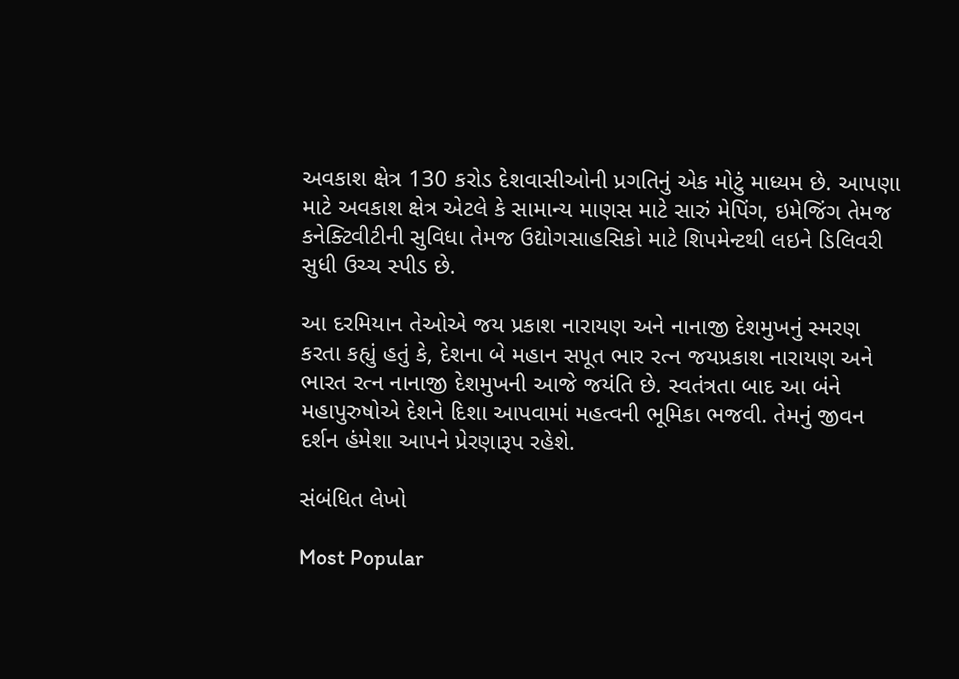અવકાશ ક્ષેત્ર 130 કરોડ દેશવાસીઓની પ્રગતિનું એક મોટું માધ્યમ છે. આપણા માટે અવકાશ ક્ષેત્ર એટલે કે સામાન્ય માણસ માટે સારું મેપિંગ, ઇમેજિંગ તેમજ કનેક્ટિવીટીની સુવિધા તેમજ ઉદ્યોગસાહસિકો માટે શિપમેન્ટથી લઇને ડિલિવરી સુધી ઉચ્ચ સ્પીડ છે.

આ દરમિયાન તેઓએ જય પ્રકાશ નારાયણ અને નાનાજી દેશમુખનું સ્મરણ કરતા કહ્યું હતું કે, દેશના બે મહાન સપૂત ભાર રત્ન જયપ્રકાશ નારાયણ અને ભારત રત્ન નાનાજી દેશમુખની આજે જયંતિ છે. સ્વતંત્રતા બાદ આ બંને મહાપુરુષોએ દેશને દિશા આપવામાં મહત્વની ભૂમિકા ભજવી. તેમનું જીવન દર્શન હંમેશા આપને પ્રેરણારૂપ રહેશે.

સંબંધિત લેખો

Most Popular